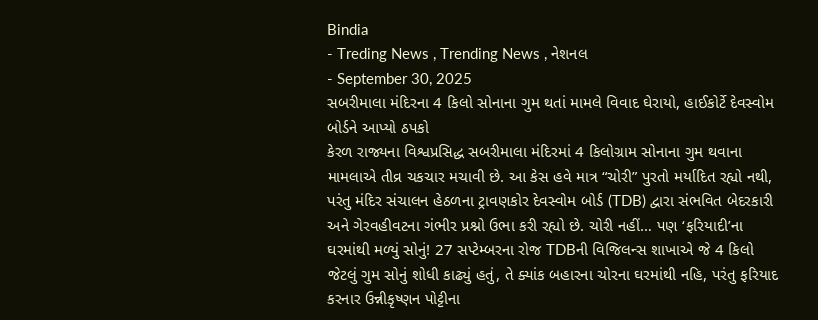Bindia
- Treding News , Trending News , નેશનલ
- September 30, 2025
સબરીમાલા મંદિરના 4 કિલો સોનાના ગુમ થતાં મામલે વિવાદ ઘેરાયો, હાઈકોર્ટે દેવસ્વોમ બોર્ડને આપ્યો ઠપકો
કેરળ રાજ્યના વિશ્વપ્રસિદ્ધ સબરીમાલા મંદિરમાં 4 કિલોગ્રામ સોનાના ગુમ થવાના મામલાએ તીવ્ર ચકચાર મચાવી છે. આ કેસ હવે માત્ર “ચોરી” પુરતો મર્યાદિત રહ્યો નથી, પરંતુ મંદિર સંચાલન હેઠળના ટ્રાવણકોર દેવસ્વોમ બોર્ડ (TDB) દ્વારા સંભવિત બેદરકારી અને ગેરવહીવટના ગંભીર પ્રશ્નો ઉભા કરી રહ્યો છે. ચોરી નહીં… પણ ‘ફરિયાદી’ના ઘરમાંથી મળ્યું સોનું! 27 સપ્ટેમ્બરના રોજ TDBની વિજિલન્સ શાખાએ જે 4 કિલો જેટલું ગુમ સોનું શોધી કાઢ્યું હતું, તે ક્યાંક બહારના ચોરના ઘરમાંથી નહિ, પરંતુ ફરિયાદ કરનાર ઉન્નીકૃષ્ણન પોટ્ટીના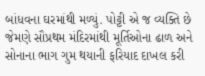બાંધવના ઘરમાંથી મળ્યું. પોટ્ટી એ જ વ્યક્તિ છે જેમણે સૌપ્રથમ મંદિરમાંથી મૂર્તિઓના ઢાળ અને સોનાના ભાગ ગુમ થયાની ફરિયાદ દાખલ કરી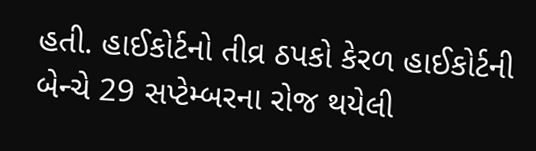હતી. હાઈકોર્ટનો તીવ્ર ઠપકો કેરળ હાઈકોર્ટની બેન્ચે 29 સપ્ટેમ્બરના રોજ થયેલી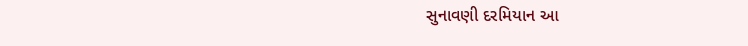સુનાવણી દરમિયાન આ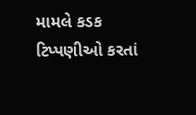મામલે કડક ટિપ્પણીઓ કરતાં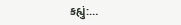કહ્યું:…